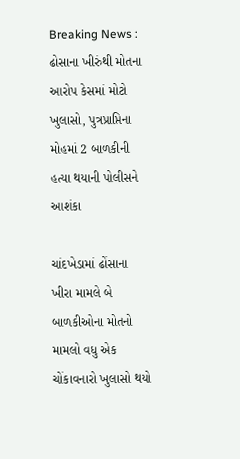Breaking News : ઢોસાના ખીરુંથી મોતના આરોપ કેસમાં મોટો ખુલાસો, પુત્રપ્રાપ્તિના મોહમાં 2 બાળકીની હત્યા થયાની પોલીસને આશંકા

ચાંદખેડામાં ઢોંસાના ખીરા મામલે બે બાળકીઓના મોતનો મામલો વધુ એક ચોંકાવનારો ખુલાસો થયો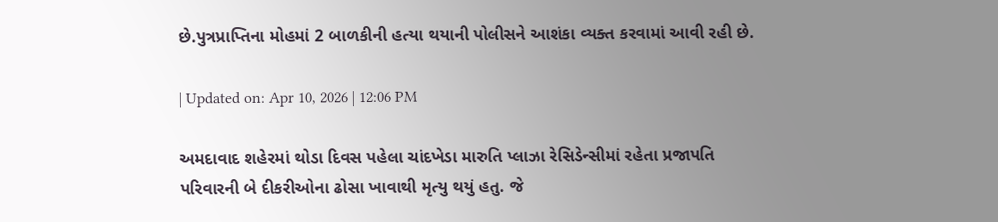છે.પુત્રપ્રાપ્તિના મોહમાં 2 બાળકીની હત્યા થયાની પોલીસને આશંકા વ્યક્ત કરવામાં આવી રહી છે.

| Updated on: Apr 10, 2026 | 12:06 PM

અમદાવાદ શહેરમાં થોડા દિવસ પહેલા ચાંદખેડા મારુતિ પ્લાઝા રેસિડેન્સીમાં રહેતા પ્રજાપતિ પરિવારની બે દીકરીઓના ઢોસા ખાવાથી મૃત્યુ થયું હતુ. જે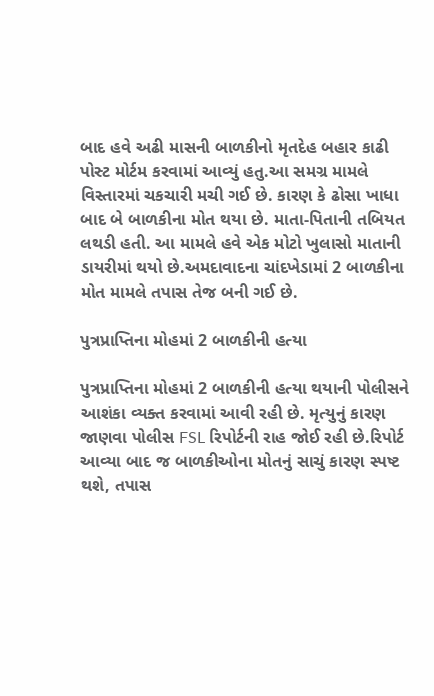બાદ હવે અઢી માસની બાળકીનો મૃતદેહ બહાર કાઢી પોસ્ટ મોર્ટમ કરવામાં આવ્યું હતુ.આ સમગ્ર મામલે વિસ્તારમાં ચકચારી મચી ગઈ છે. કારણ કે ઢોસા ખાધા બાદ બે બાળકીના મોત થયા છે. માતા-પિતાની તબિયત લથડી હતી. આ મામલે હવે એક મોટો ખુલાસો માતાની ડાયરીમાં થયો છે.અમદાવાદના ચાંદખેડામાં 2 બાળકીના મોત મામલે તપાસ તેજ બની ગઈ છે.

પુત્રપ્રાપ્તિના મોહમાં 2 બાળકીની હત્યા

પુત્રપ્રાપ્તિના મોહમાં 2 બાળકીની હત્યા થયાની પોલીસને આશંકા વ્યક્ત કરવામાં આવી રહી છે. મૃત્યુનું કારણ જાણવા પોલીસ FSL રિપોર્ટની રાહ જોઈ રહી છે.રિપોર્ટ આવ્યા બાદ જ બાળકીઓના મોતનું સાચું કારણ સ્પષ્ટ થશે, તપાસ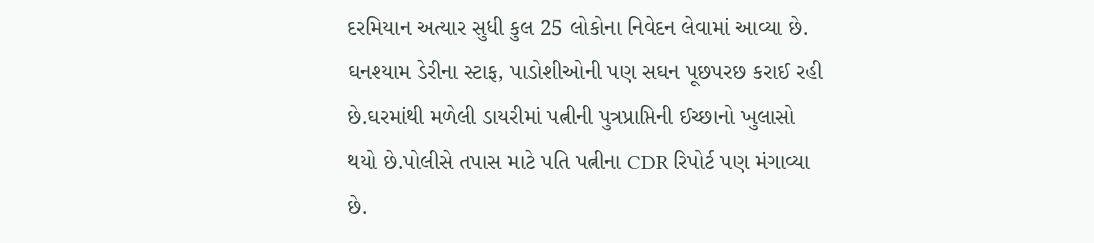દરમિયાન અત્યાર સુધી કુલ 25 લોકોના નિવેદન લેવામાં આવ્યા છે. ઘનશ્યામ ડેરીના સ્ટાફ, પાડોશીઓની પણ સઘન પૂછપરછ કરાઈ રહી છે.ઘરમાંથી મળેલી ડાયરીમાં પત્નીની પુત્રપ્રાપ્તિની ઈચ્છાનો ખુલાસો થયો છે.પોલીસે તપાસ માટે પતિ પત્નીના CDR રિપોર્ટ પણ મંગાવ્યા છે.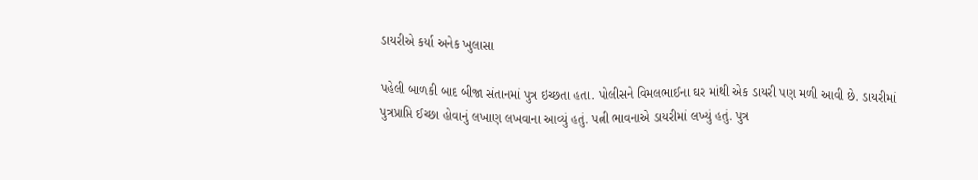ડાયરીએ કર્યા અનેક ખુલાસા

પહેલી બાળકી બાદ બીજા સંતાનમાં પુત્ર ઇચ્છતા હતા. પોલીસને વિમલભાઈના ઘર માંથી એક ડાયરી પણ મળી આવી છે. ડાયરીમાં પુત્રપ્રાપ્તિ ઈચ્છા હોવાનું લખાણ લખવાના આવ્યું હતું. પત્ની ભાવનાએ ડાયરીમાં લખ્યું હતું. પુત્ર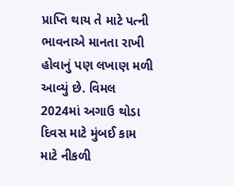પ્રાપ્તિ થાય તે માટે પત્ની ભાવનાએ માનતા રાખી હોવાનું પણ લખાણ મળી આવ્યું છે. વિમલ 2024માં અગાઉ થોડા દિવસ માટે મુંબઈ કામ માટે નીકળી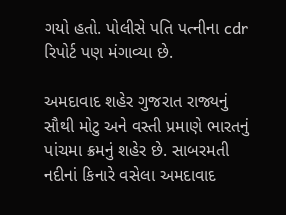ગયો હતો. પોલીસે પતિ પત્નીના cdr રિપોર્ટ પણ મંગાવ્યા છે.

અમદાવાદ શહેર ગુજરાત રાજ્યનું સૌથી મોટુ અને વસ્તી પ્રમાણે ભારતનું પાંચમા ક્રમનું શહેર છે. સાબરમતી નદીનાં કિનારે વસેલા અમદાવાદ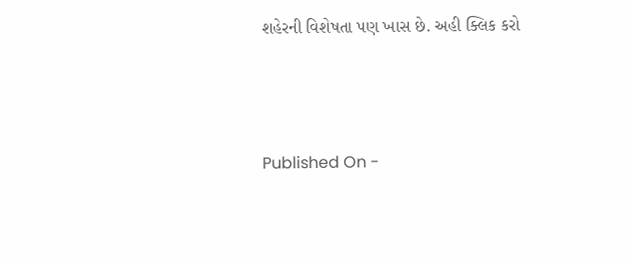શહેરની વિશેષતા પણ ખાસ છે. અહી ક્લિક કરો





Published On -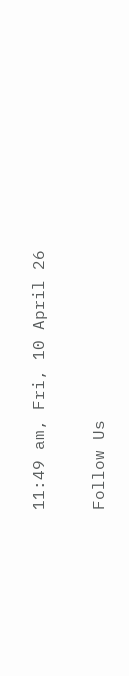11:49 am, Fri, 10 April 26

Follow Us